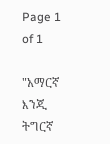Page 1 of 1

"አማርኛ እንጂ ትግርኛ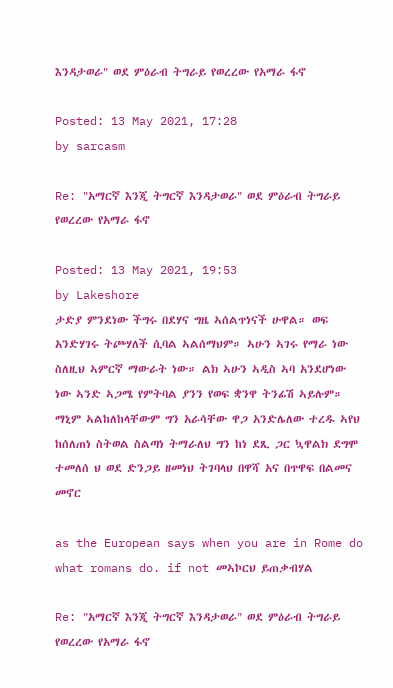እንዳታወራ" ወደ ምዕራብ ትግራይ የወረረው የአማራ ፋኖ

Posted: 13 May 2021, 17:28
by sarcasm

Re: "አማርኛ እንጂ ትግርኛ እንዳታወራ" ወደ ምዕራብ ትግራይ የወረረው የአማራ ፋኖ

Posted: 13 May 2021, 19:53
by Lakeshore
ታድያ ምንደነው ችግሩ በደሃና ግዜ ኣሰልጥነናች ሁዋል። ወፍ አንድሃገሩ ትጮሃለች ሲባል ኣልሰማህም። ኣሁን ኣገሩ የማራ ነው ስለዚህ ኣምርኛ ማውራት ነው። ልክ ኣሁን ኣዲስ ኣባ አንደሆነው ነው ኣንድ ኣጋሜ የምትባል ያንን የወፍ ቋንዋ ትንፊሽ ኣይሉም። ማኒም ኣልከለከላቸውም ግን አራሳቸው ዋጋ አንድሌለው ተረዱ ኣየህ ከሰለጠነ ስትወል ስልጣነ ትማራለህ ግን ከነ ደጺ ጋር ኳዋልክ ደግሞ ተመለሰ ህ ወደ ድንጋይ ዘመነህ ትገባላህ በዋሻ አና በጥዋፍ በልመና መኖር

as the European says when you are in Rome do what romans do. if not መኣኮርህ ይጠቃብሃል

Re: "አማርኛ እንጂ ትግርኛ እንዳታወራ" ወደ ምዕራብ ትግራይ የወረረው የአማራ ፋኖ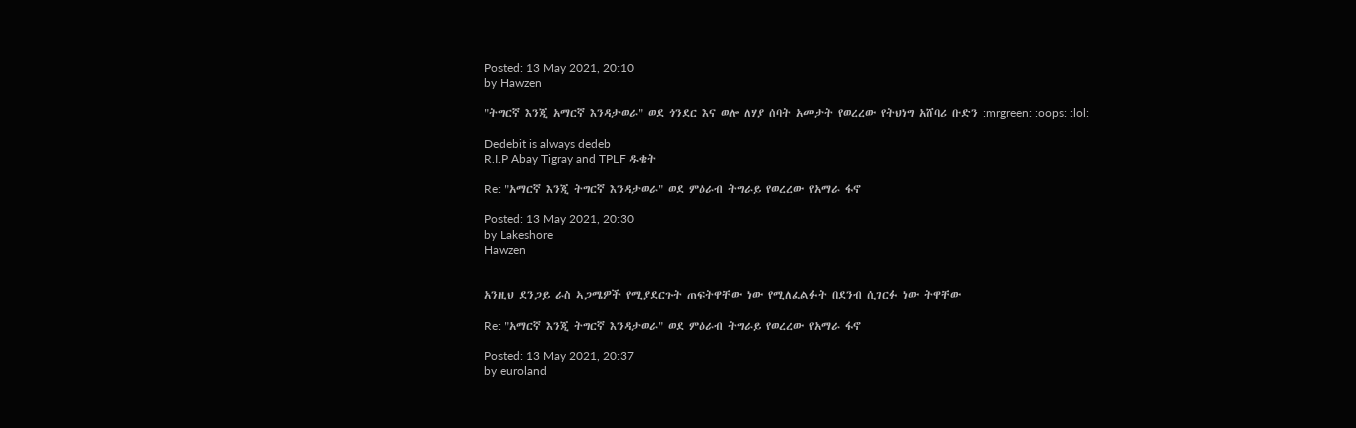Posted: 13 May 2021, 20:10
by Hawzen

"ትግርኛ እንጂ አማርኛ እንዳታወራ" ወደ ጎንደር እና ወሎ ለሃያ ሰባት አመታት የወረረው የትህነግ አሸባሪ ቡድን :mrgreen: :oops: :lol:

Dedebit is always dedeb
R.I.P Abay Tigray and TPLF ዱቄት

Re: "አማርኛ እንጂ ትግርኛ እንዳታወራ" ወደ ምዕራብ ትግራይ የወረረው የአማራ ፋኖ

Posted: 13 May 2021, 20:30
by Lakeshore
Hawzen


አንዚህ ደንጋይ ራስ ኣጋሜዎች የሚያደርጉት ጠፍትዋቸው ነው የሚለፈልፉት በደንብ ሲገርፉ ነው ትዋቸው

Re: "አማርኛ እንጂ ትግርኛ እንዳታወራ" ወደ ምዕራብ ትግራይ የወረረው የአማራ ፋኖ

Posted: 13 May 2021, 20:37
by euroland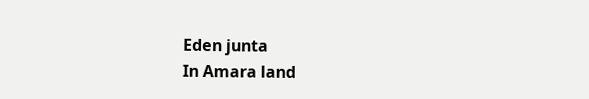Eden junta
In Amara land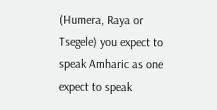(Humera, Raya or Tsegele) you expect to speak Amharic as one expect to speak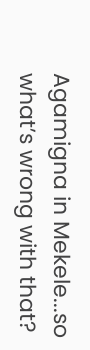Agamigna in Mekele...so what’s wrong with that?